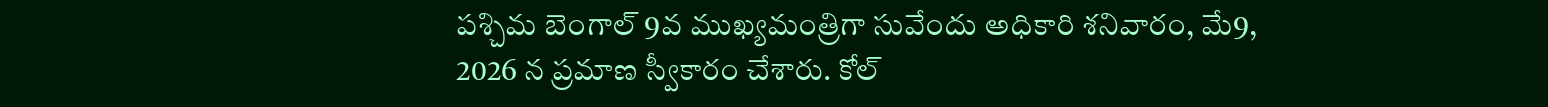పశ్చిమ బెంగాల్ 9వ ముఖ్యమంత్రిగా సువేందు అధికారి శనివారం, మే9, 2026 న ప్రమాణ స్వీకారం చేశారు. కోల్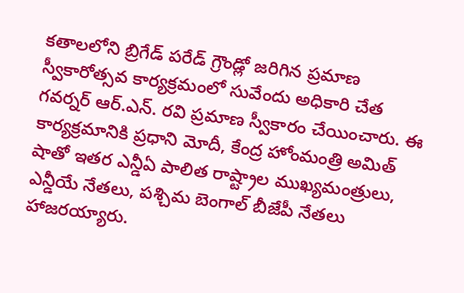కతాలలోని బ్రిగేడ్ పరేడ్ గ్రౌండ్లో జరిగిన ప్రమాణ స్వీకారోత్సవ కార్యక్రమంలో సువేందు అధికారి చేత గవర్నర్ ఆర్.ఎన్. రవి ప్రమాణ స్వీకారం చేయించారు. ఈ కార్యక్రమానికి ప్రధాని మోదీ, కేంద్ర హోంమంత్రి అమిత్ షాతో ఇతర ఎన్డీఏ పాలిత రాష్ట్రాల ముఖ్యమంత్రులు, ఎన్డీయే నేతలు, పశ్చిమ బెంగాల్ బీజేపీ నేతలు హాజరయ్యారు.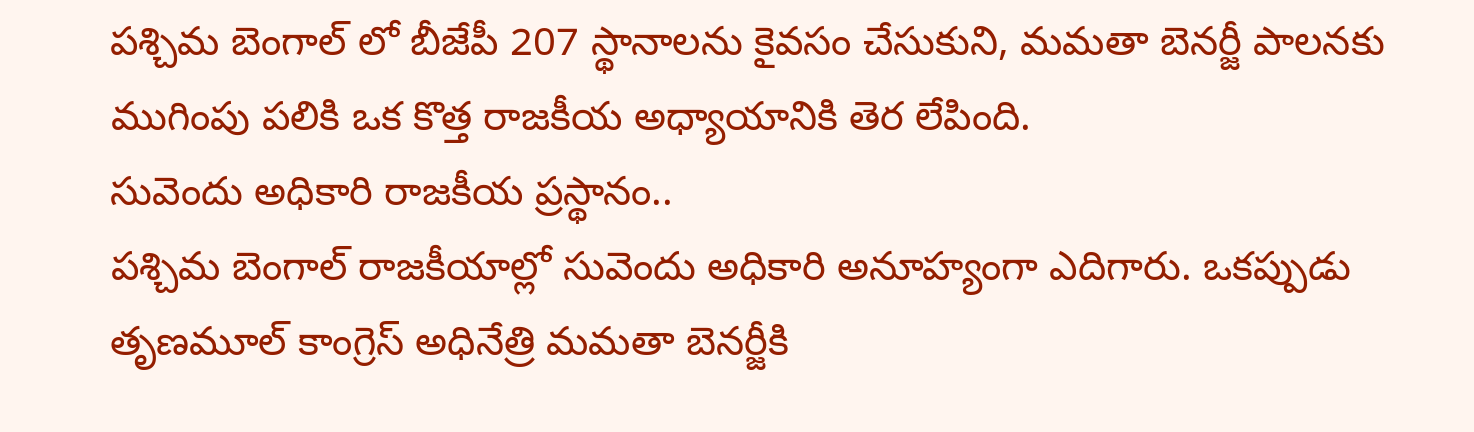పశ్చిమ బెంగాల్ లో బీజేపీ 207 స్థానాలను కైవసం చేసుకుని, మమతా బెనర్జీ పాలనకు ముగింపు పలికి ఒక కొత్త రాజకీయ అధ్యాయానికి తెర లేపింది.
సువెందు అధికారి రాజకీయ ప్రస్థానం..
పశ్చిమ బెంగాల్ రాజకీయాల్లో సువెందు అధికారి అనూహ్యంగా ఎదిగారు. ఒకప్పుడు తృణమూల్ కాంగ్రెస్ అధినేత్రి మమతా బెనర్జీకి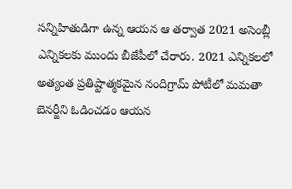సన్నిహితుడిగా ఉన్న ఆయన ఆ తర్వాత 2021 అసెంబ్లీ ఎన్నికలకు ముందు బీజేపీలో చేరారు. 2021 ఎన్నికలలో అత్యంత ప్రతిష్టాత్మకమైన నందిగ్రామ్ పోటీలో మమతా బెనర్జీని ఓడించడం ఆయన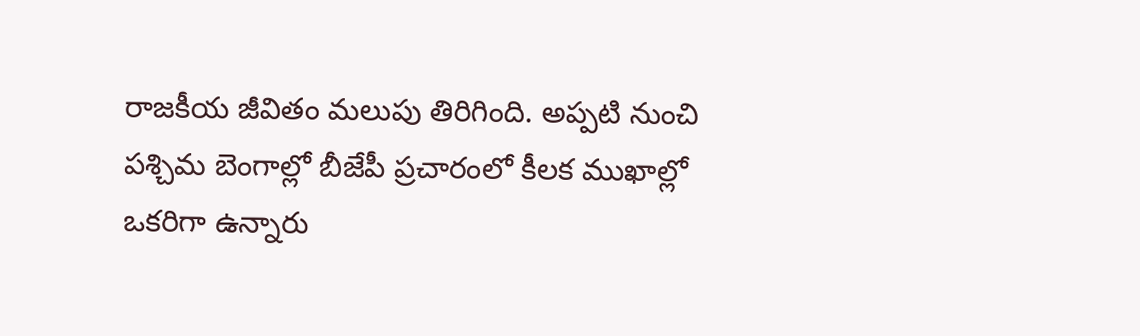రాజకీయ జీవితం మలుపు తిరిగింది. అప్పటి నుంచి పశ్చిమ బెంగాల్లో బీజేపీ ప్రచారంలో కీలక ముఖాల్లో ఒకరిగా ఉన్నారు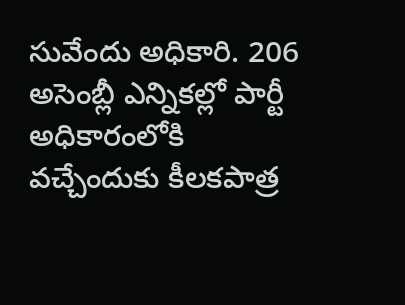సువేందు అధికారి. 206 అసెంబ్లీ ఎన్నికల్లో పార్టీ అధికారంలోకి వచ్చేందుకు కీలకపాత్ర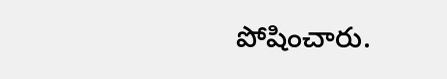పోషించారు.